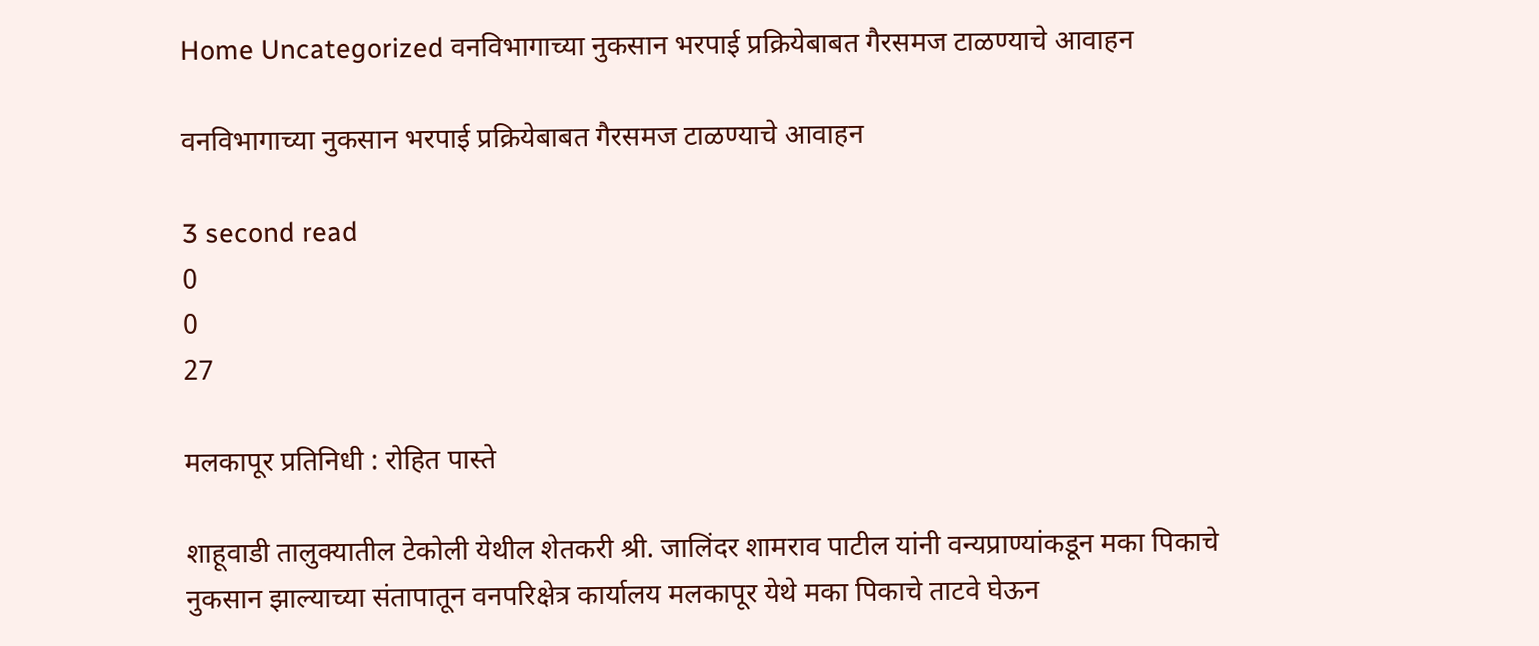Home Uncategorized वनविभागाच्या नुकसान भरपाई प्रक्रियेबाबत गैरसमज टाळण्याचे आवाहन

वनविभागाच्या नुकसान भरपाई प्रक्रियेबाबत गैरसमज टाळण्याचे आवाहन

3 second read
0
0
27

मलकापूर प्रतिनिधी : रोहित पास्ते

शाहूवाडी तालुक्यातील टेकोली येथील शेतकरी श्री. जालिंदर शामराव पाटील यांनी वन्यप्राण्यांकडून मका पिकाचे नुकसान झाल्याच्या संतापातून वनपरिक्षेत्र कार्यालय मलकापूर येथे मका पिकाचे ताटवे घेऊन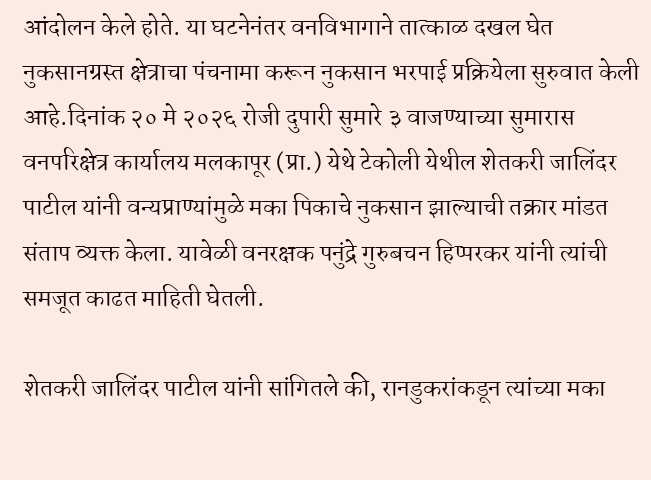आंदोलन केले होते. या घटनेनंतर वनविभागाने तात्काळ दखल घेत नुकसानग्रस्त क्षेत्राचा पंचनामा करून नुकसान भरपाई प्रक्रियेला सुरुवात केली आहे.दिनांक २० मे २०२६ रोजी दुपारी सुमारे ३ वाजण्याच्या सुमारास वनपरिक्षेत्र कार्यालय मलकापूर (प्रा.) येथे टेकोली येथील शेतकरी जालिंदर पाटील यांनी वन्यप्राण्यांमुळे मका पिकाचे नुकसान झाल्याची तक्रार मांडत संताप व्यक्त केला. यावेळी वनरक्षक पनुंद्रे गुरुबचन हिप्परकर यांनी त्यांची समजूत काढत माहिती घेतली.

शेतकरी जालिंदर पाटील यांनी सांगितले की, रानडुकरांकडून त्यांच्या मका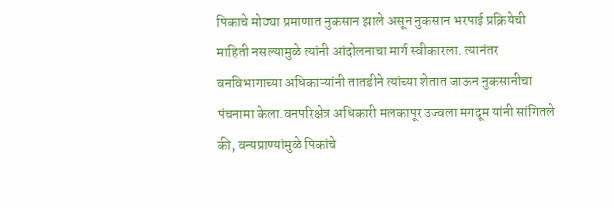पिकाचे मोठ्या प्रमाणात नुकसान झाले असून नुकसान भरपाई प्रक्रियेची माहिती नसल्यामुळे त्यांनी आंदोलनाचा मार्ग स्वीकारला. त्यानंतर वनविभागाच्या अधिकाऱ्यांनी तातडीने त्यांच्या शेतात जाऊन नुकसानीचा पंचनामा केला.वनपरिक्षेत्र अधिकारी मलकापूर उज्वला मगदूम यांनी सांगितले की, वन्यप्राण्यांमुळे पिकांचे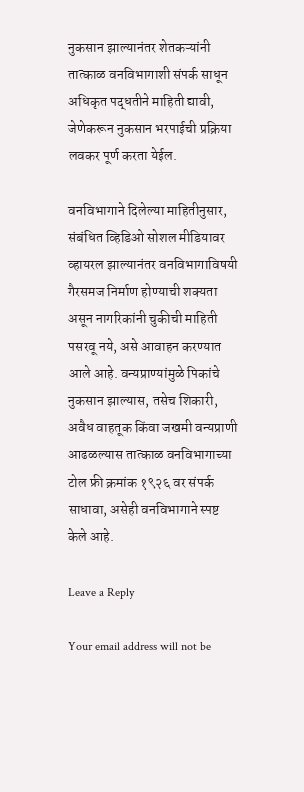नुकसान झाल्यानंतर शेतकऱ्यांनी तात्काळ वनविभागाशी संपर्क साधून अधिकृत पद्धतीने माहिती द्यावी, जेणेकरून नुकसान भरपाईची प्रक्रिया लवकर पूर्ण करता येईल.

वनविभागाने दिलेल्या माहितीनुसार, संबंधित व्हिडिओ सोशल मीडियावर व्हायरल झाल्यानंतर वनविभागाविषयी गैरसमज निर्माण होण्याची शक्यता असून नागरिकांनी चुकीची माहिती पसरवू नये, असे आवाहन करण्यात आले आहे. वन्यप्राण्यांमुळे पिकांचे नुकसान झाल्यास, तसेच शिकारी, अवैध वाहतूक किंवा जखमी वन्यप्राणी आढळल्यास तात्काळ वनविभागाच्या टोल फ्री क्रमांक १९२६ वर संपर्क साधावा, असेही वनविभागाने स्पष्ट केले आहे.

Leave a Reply

Your email address will not be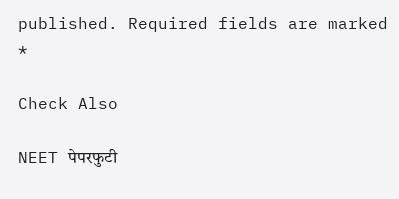published. Required fields are marked *

Check Also

NEET पेपरफुटी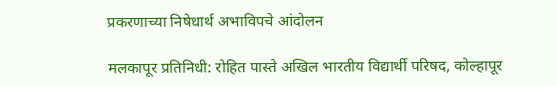प्रकरणाच्या निषेधार्थ अभाविपचे आंदोलन

मलकापूर प्रतिनिधी: रोहित पास्ते अखिल भारतीय विद्यार्थी परिषद, कोल्हापूर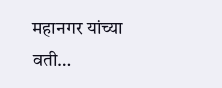महानगर यांच्या वती…